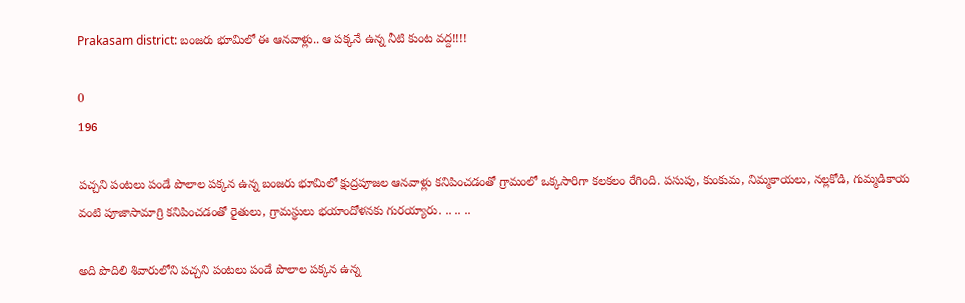Prakasam district: బంజరు భూమిలో ఈ ఆనవాళ్లు.. ఆ పక్కనే ఉన్న నీటి కుంట వద్ద!!!!

0
196

పచ్చని పంటలు పండే పొలాల పక్కన ఉన్న బంజరు భూమిలో క్షుద్రపూజల ఆనవాళ్లు కనిపించడంతో గ్రామంలో ఒక్కసారిగా కలకలం రేగింది. పసుపు, కుంకుమ, నిమ్మకాయలు, నల్లకోడి, గుమ్మడికాయ వంటి పూజాసామాగ్రి కనిపించడంతో రైతులు, గ్రామస్థులు భయాందోళనకు గురయ్యారు. .. .. ..

అది పొదిలి శివారులోని పచ్చని పంటలు పండే పొలాల పక్కన ఉన్న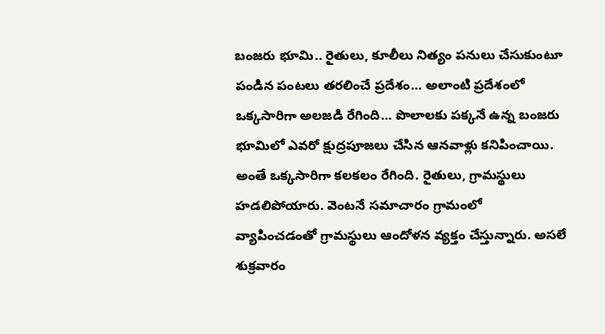బంజరు భూమి.. రైతులు, కూలీలు నిత్యం పనులు చేసుకుంటూ పండిన పంటలు తరలించే ప్రదేశం… అలాంటి ప్రదేశంలో ఒక్కసారిగా అలజడి రేగింది… పొలాలకు పక్కనే ఉన్న బంజరు భూమిలో ఎవరో క్షుద్రపూజలు చేసిన ఆనవాళ్లు కనిపించాయి. అంతే ఒక్కసారిగా కలకలం రేగింది. రైతులు, గ్రామస్థులు హడలిపోయారు. వెంటనే సమాచారం గ్రామంలో వ్యాపించడంతో గ్రామస్థులు ఆందోళన వ్యక్తం చేస్తున్నారు. అసలే శుక్రవారం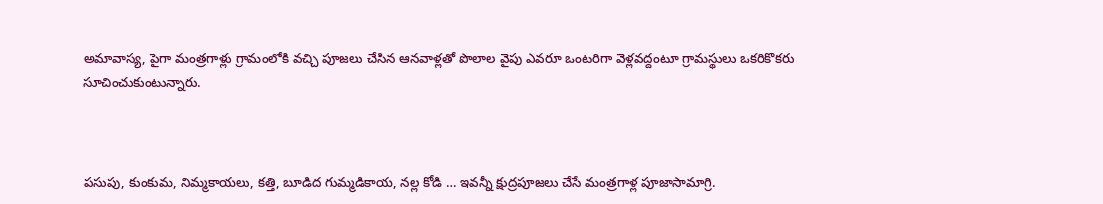అమావాస్య, పైగా మంత్రగాళ్లు గ్రామంలోకి వచ్చి పూజలు చేసిన ఆనవాళ్లతో పొలాల వైపు ఎవరూ ఒంటరిగా వెళ్లవద్దంటూ గ్రామస్థులు ఒకరికొకరు సూచించుకుంటున్నారు.



పసుపు, కుంకుమ, నిమ్మకాయలు, కత్తి, బూడిద గుమ్మడికాయ, నల్ల కోడి … ఇవన్నీ క్షుద్రపూజలు చేసే మంత్రగాళ్ల పూజాసామాగ్రి.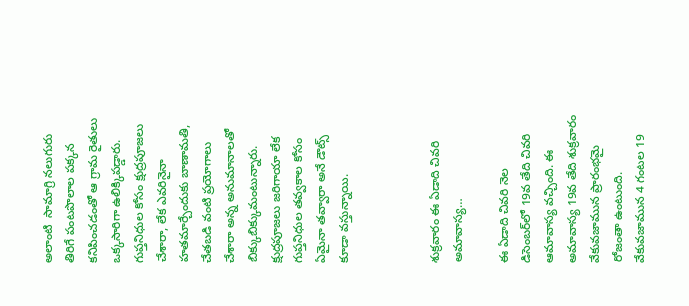అలాంటి  సామాగ్రి నలుగురు తిరిగే పంటపొలాల పక్కన కనిపించడంతో ఆ గ్రామ రైతులు ఒక్కసారిగా ఉలిక్కిపడ్డారు. గుప్తనిధుల కోసం క్షుద్రపూజలు చేశారా, లేక ఎవరినైనా హతమార్చేందుకు బాణామతి, చేతబడి వంటి ప్రయోగాలు చేశారా అన్న అనుమానాలతో బిక్కుబిక్కుమంటున్నారు. క్షుద్రపూజలు జరిగాయా లేక గుప్తనిధుల తవ్వకాల కోసం ఏమైనా తవ్వారా అనే డౌట్స్ కూడా వస్తున్నాయి.



శుక్రవారం ఈ ఏడాది చివరి అమావాస్య…

ఈ ఏడాది చివరి నెల డిసెంబర్‌లో 19వ తేది చివరి ఆమావాస్య వచ్చింది. ఈ అమావాస్య 19వ తేది శుక్రవారం వేకువజామున ప్రారంభమై రోజంతా ఉంటుంది. వేకువజామున 4 గంటల 19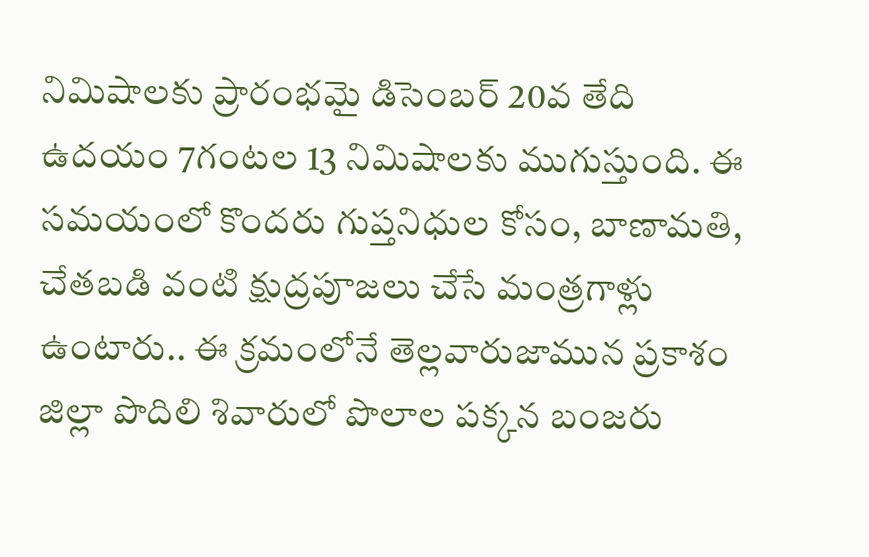నిమిషాలకు ప్రారంభమై డిసెంబర్‌ 20వ తేది ఉదయం 7గంటల 13 నిమిషాలకు ముగుస్తుంది. ఈ సమయంలో కొందరు గుప్తనిధుల కోసం, బాణామతి, చేతబడి వంటి క్షుద్రపూజలు చేసే మంత్రగాళ్లు ఉంటారు.. ఈ క్రమంలోనే తెల్లవారుజామున ప్రకాశం జిల్లా పొదిలి శివారులో పొలాల పక్కన బంజరు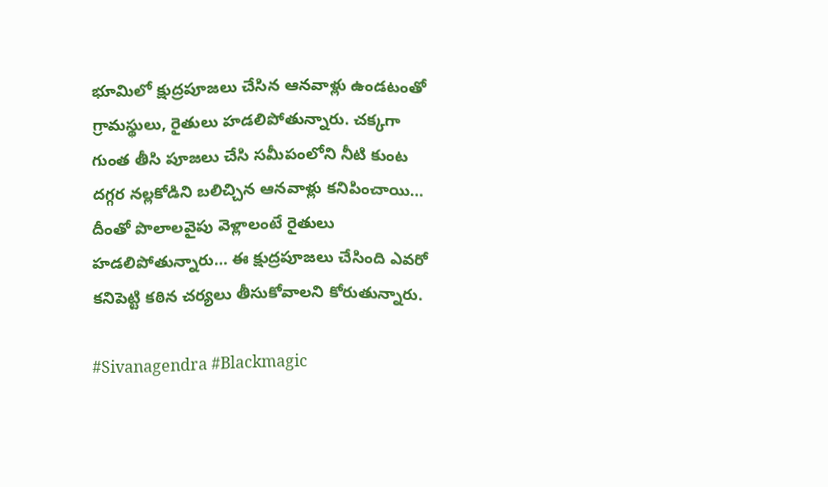భూమిలో క్షుద్రపూజలు చేసిన ఆనవాళ్లు ఉండటంతో గ్రామస్థులు, రైతులు హడలిపోతున్నారు. చక్కగా గుంత తీసి పూజలు చేసి సమీపంలోని నీటి కుంట దగ్గర నల్లకోడిని బలిచ్చిన ఆనవాళ్లు కనిపించాయి… దీంతో పొలాలవైపు వెళ్లాలంటే రైతులు హడలిపోతున్నారు… ఈ క్షుద్రపూజలు చేసింది ఎవరో కనిపెట్టి కఠిన చర్యలు తీసుకోవాలని కోరుతున్నారు.

#Sivanagendra #Blackmagic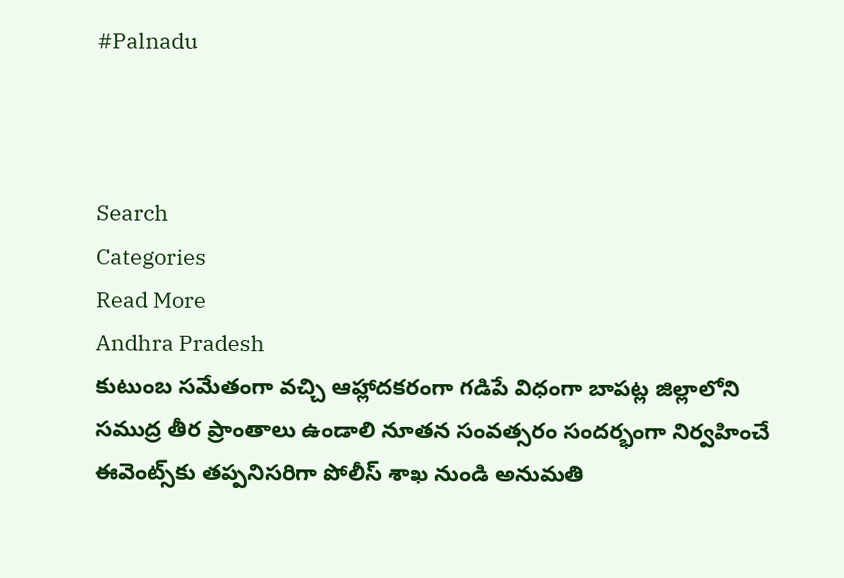#Palnadu



Search
Categories
Read More
Andhra Pradesh
కుటుంబ సమేతంగా వచ్చి ఆహ్లాదకరంగా గడిపే విధంగా బాపట్ల జిల్లాలోని సముద్ర తీర ప్రాంతాలు ఉండాలి నూతన సంవత్సరం సందర్భంగా నిర్వహించే ఈవెంట్స్‌కు తప్పనిసరిగా పోలీస్ శాఖ నుండి అనుమతి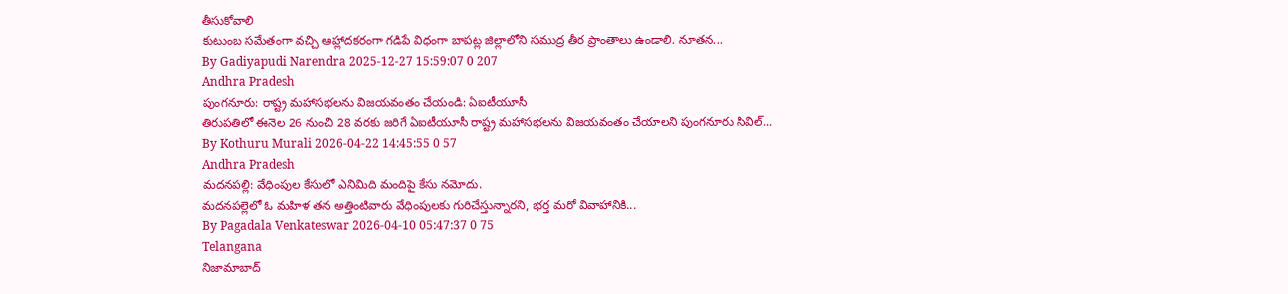తీసుకోవాలి
కుటుంబ సమేతంగా వచ్చి ఆహ్లాదకరంగా గడిపే విధంగా బాపట్ల జిల్లాలోని సముద్ర తీర ప్రాంతాలు ఉండాలి. నూతన...
By Gadiyapudi Narendra 2025-12-27 15:59:07 0 207
Andhra Pradesh
పుంగనూరు: రాష్ట్ర మహాసభలను విజయవంతం చేయండి: ఏఐటీయూసీ
తిరుపతిలో ఈనెల 26 నుంచి 28 వరకు జరిగే ఏఐటీయూసీ రాష్ట్ర మహాసభలను విజయవంతం చేయాలని పుంగనూరు సివిల్...
By Kothuru Murali 2026-04-22 14:45:55 0 57
Andhra Pradesh
మదనపల్లి: వేధింపుల కేసులో ఎనిమిది మందిపై కేసు నమోదు.
మదనపల్లెలో ఓ మహిళ తన అత్తింటివారు వేధింపులకు గురిచేస్తున్నారని, భర్త మరో వివాహానికి...
By Pagadala Venkateswar 2026-04-10 05:47:37 0 75
Telangana
నిజామాబాద్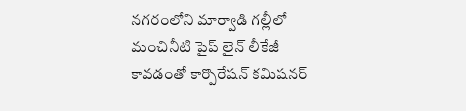నగరంలోని మార్వాడి గల్లీలో మంచినీటి పైప్ లైన్ లీకేజీ కావడంతో కార్పొరేషన్ కమిషనర్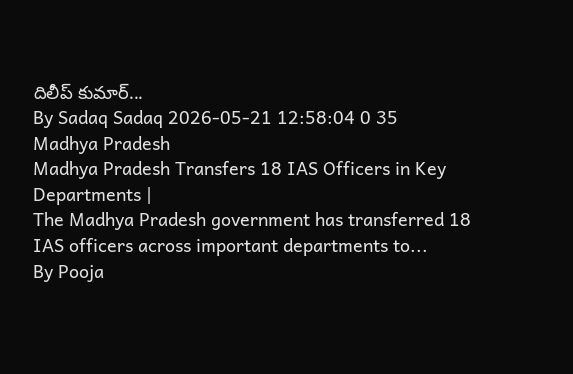దిలీప్ కుమార్...
By Sadaq Sadaq 2026-05-21 12:58:04 0 35
Madhya Pradesh
Madhya Pradesh Transfers 18 IAS Officers in Key Departments |
The Madhya Pradesh government has transferred 18 IAS officers across important departments to...
By Pooja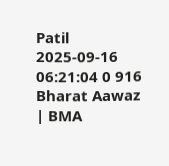Patil 2025-09-16 06:21:04 0 916
Bharat Aawaz | BMA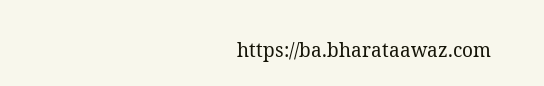https://ba.bharataawaz.com